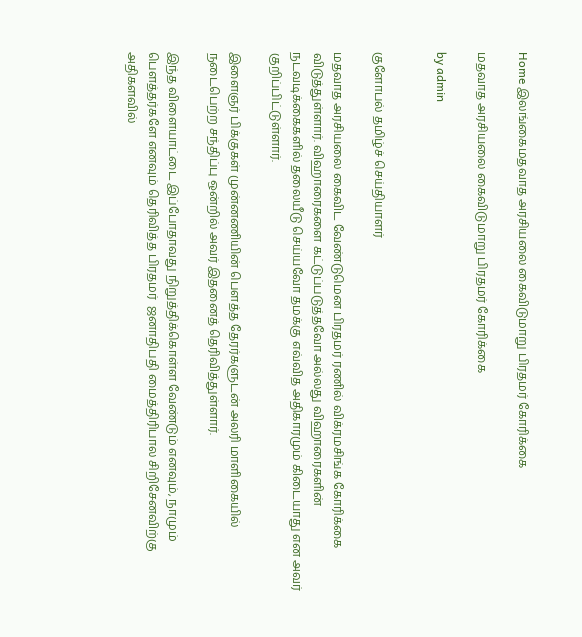Home இலங்கைமதவாத அரசியலை கைவிடுமாறு பிரதமர் கோரிக்கை

மதவாத அரசியலை கைவிடுமாறு பிரதமர் கோரிக்கை

by admin


குளோபல் தமிழ்ச் செய்தியாளர்

மதவாத அரசியலை கைவிட வேண்டுமென பிரதமர் ரணில் விக்ரமசிங்க கோரிக்கை விடுத்துள்ளார். விஹாரைகளை கட்டுப்படுத்தவோ அல்லது விஹாரைகளின் நடவடிக்கைகளில் தலையீடு செய்யவோ தமக்கு எவ்வித அதிகாரமும் கிடையாது என அவர் குறிப்பிட்டுள்ளார்.

இளைஞர் பிக்குகள் முன்னணியின் பௌத்த தேரர்களுடன் அலரி மாளிகையில் நடைபெற்ற சந்திப்பு ஒன்றில் அவர் இதனைத் தெரிவித்துள்ளார்.

இந்த விளையாட்டை இப்போதாவது நிறுத்திக்கொள்ள வேண்டும் எனவும், நாமும் பௌத்தர்களே எனவும் தெரிவித்த பிரதமர்  ஜனாதிபதி மைத்திரிபால சிறிசேனவிற்கு அதிகளவில்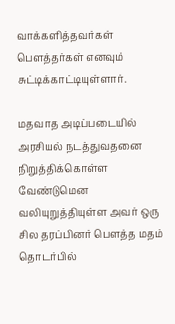வாக்களித்தவர்கள் பௌத்தர்கள் எனவும்   சுட்டிக்காட்டியுள்ளார்.

மதவாத அடிப்படையில் அரசியல் நடத்துவதனை நிறுத்திக்கொள்ள வேண்டுமென வலியுறுத்தியுள்ள அவர் ஒரு சில தரப்பினர் பௌத்த மதம் தொடர்பில்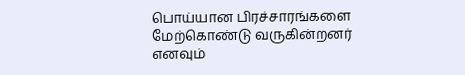பொய்யான பிரச்சாரங்களை மேற்கொண்டு வருகின்றனர் எனவும்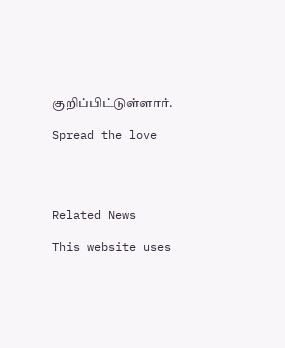குறிப்பிட்டுள்ளார்.

Spread the love




Related News

This website uses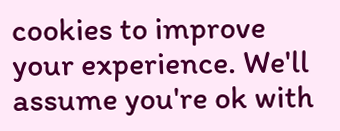cookies to improve your experience. We'll assume you're ok with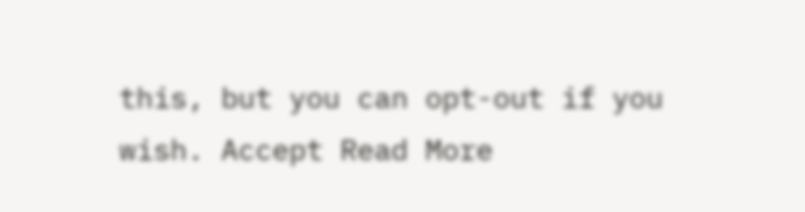this, but you can opt-out if you wish. Accept Read More